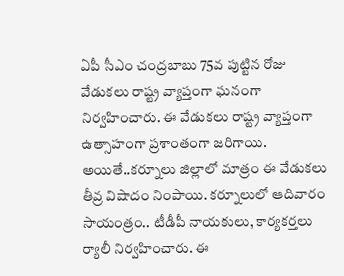ఏపీ సీఎం చంద్రబాబు 75వ పుట్టిన రోజు వేడుకలు రాష్ట్ర వ్యాప్తంగా ఘనంగా నిర్వహించారు. ఈ వేడుకలు రాష్ట్ర వ్యాప్తంగా ఉత్సాహంగా ప్రశాంతంగా జరిగాయి. అయితే..కర్నూలు జిల్లాలో మాత్రం ఈ వేడుకలు తీవ్ర విషాదం నింపాయి. కర్నూలులో ఆదివారం సాయంత్రం.. టీడీపీ నాయకులు, కార్యకర్తలు ర్యాలీ నిర్వహించారు. ఈ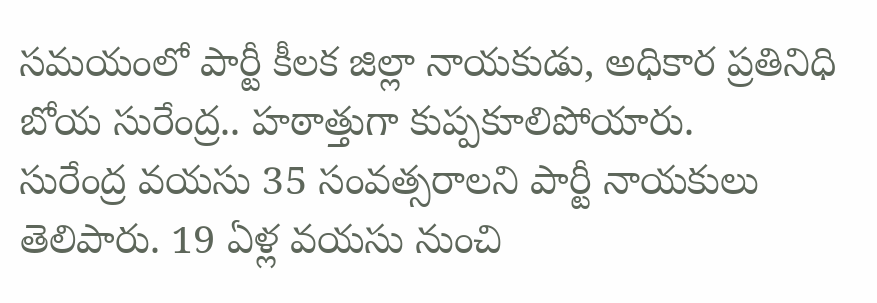సమయంలో పార్టీ కీలక జిల్లా నాయకుడు, అధికార ప్రతినిధి బోయ సురేంద్ర.. హఠాత్తుగా కుప్పకూలిపోయారు.
సురేంద్ర వయసు 35 సంవత్సరాలని పార్టీ నాయకులు తెలిపారు. 19 ఏళ్ల వయసు నుంచి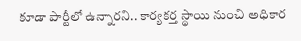కూడా పార్టీలో ఉన్నారని.. కార్యకర్త స్థాయి నుంచి అధికార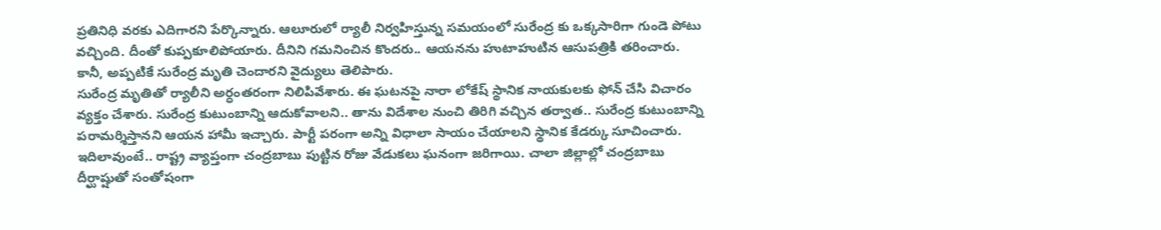ప్రతినిధి వరకు ఎదిగారని పేర్కొన్నారు. ఆలూరులో ర్యాలీ నిర్వహిస్తున్న సమయంలో సురేంద్ర కు ఒక్కసారిగా గుండె పోటు వచ్చింది. దీంతో కుప్పకూలిపోయారు. దీనిని గమనించిన కొందరు.. ఆయనను హుటాహుటిన ఆసుపత్రికి తరించారు. కానీ, అప్పటికే సురేంద్ర మృతి చెందారని వైద్యులు తెలిపారు.
సురేంద్ర మృతితో ర్యాలీని అర్ధంతరంగా నిలిపివేశారు. ఈ ఘటనపై నారా లోకేష్ స్థానిక నాయకులకు ఫోన్ చేసి విచారం వ్యక్తం చేశారు. సురేంద్ర కుటుంబాన్ని ఆదుకోవాలని.. తాను విదేశాల నుంచి తిరిగి వచ్చిన తర్వాత.. సురేంద్ర కుటుంబాన్ని పరామర్శిస్తానని ఆయన హామీ ఇచ్చారు. పార్టీ పరంగా అన్ని విధాలా సాయం చేయాలని స్థానిక కేడర్కు సూచించారు.
ఇదిలావుంటే.. రాష్ట్ర వ్యాప్తంగా చంద్రబాబు పుట్టిన రోజు వేడుకలు ఘనంగా జరిగాయి. చాలా జిల్లాల్లో చంద్రబాబు దీర్ఘాష్షుతో సంతోషంగా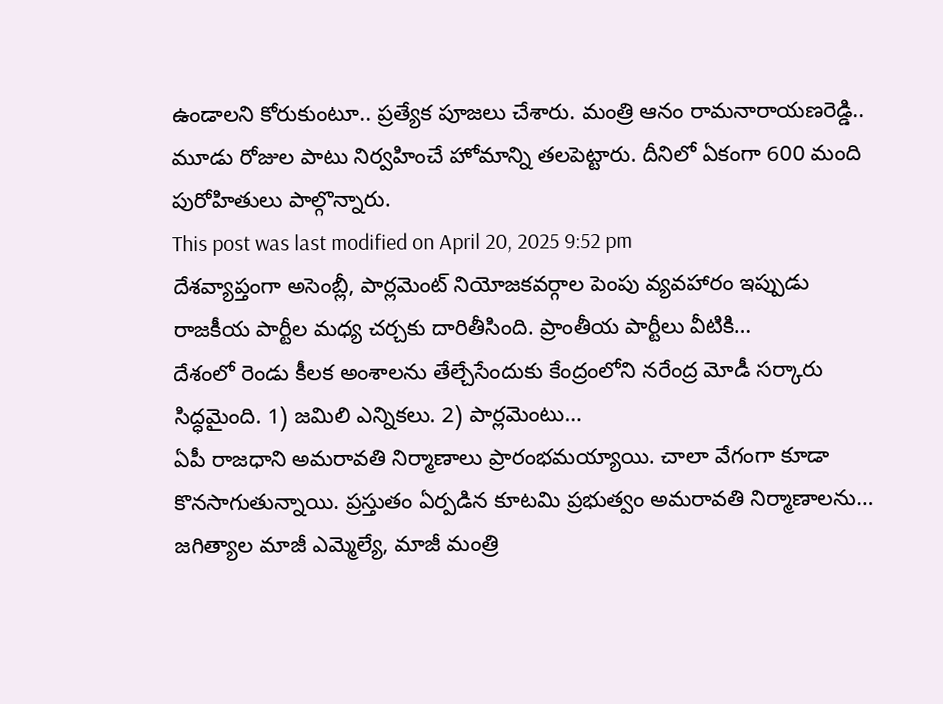ఉండాలని కోరుకుంటూ.. ప్రత్యేక పూజలు చేశారు. మంత్రి ఆనం రామనారాయణరెడ్డి.. మూడు రోజుల పాటు నిర్వహించే హోమాన్ని తలపెట్టారు. దీనిలో ఏకంగా 600 మంది పురోహితులు పాల్గొన్నారు.
This post was last modified on April 20, 2025 9:52 pm
దేశవ్యాప్తంగా అసెంబ్లీ, పార్లమెంట్ నియోజకవర్గాల పెంపు వ్యవహారం ఇప్పుడు రాజకీయ పార్టీల మధ్య చర్చకు దారితీసింది. ప్రాంతీయ పార్టీలు వీటికి…
దేశంలో రెండు కీలక అంశాలను తేల్చేసేందుకు కేంద్రంలోని నరేంద్ర మోడీ సర్కారు సిద్ధమైంది. 1) జమిలి ఎన్నికలు. 2) పార్లమెంటు…
ఏపీ రాజధాని అమరావతి నిర్మాణాలు ప్రారంభమయ్యాయి. చాలా వేగంగా కూడా కొనసాగుతున్నాయి. ప్రస్తుతం ఏర్పడిన కూటమి ప్రభుత్వం అమరావతి నిర్మాణాలను…
జగిత్యాల మాజీ ఎమ్మెల్యే, మాజీ మంత్రి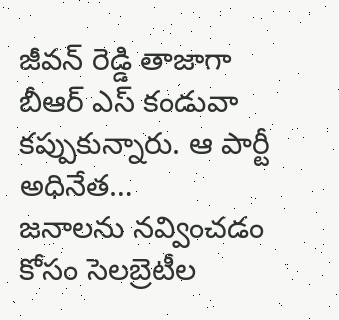జీవన్ రెడ్డి తాజాగా బీఆర్ ఎస్ కండువా కప్పుకున్నారు. ఆ పార్టీ అధినేత…
జనాలను నవ్వించడం కోసం సెలబ్రెటీల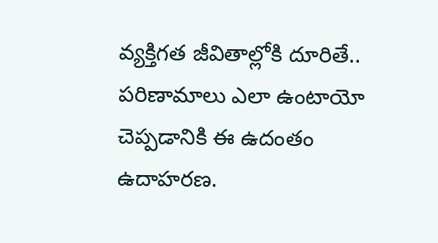వ్యక్తిగత జీవితాల్లోకి దూరితే.. పరిణామాలు ఎలా ఉంటాయో చెప్పడానికి ఈ ఉదంతం ఉదాహరణ.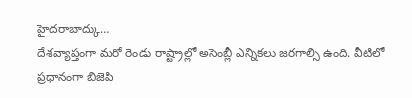హైదరాబాద్కు…
దేశవ్యాప్తంగా మరో రెండు రాష్ట్రాల్లో అసెంబ్లీ ఎన్నికలు జరగాల్సి ఉంది. వీటిలో ప్రధానంగా బిజెపి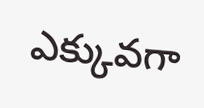ఎక్కువగా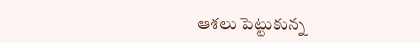ఆశలు పెట్టుకున్న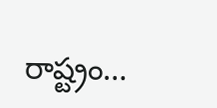రాష్ట్రం…